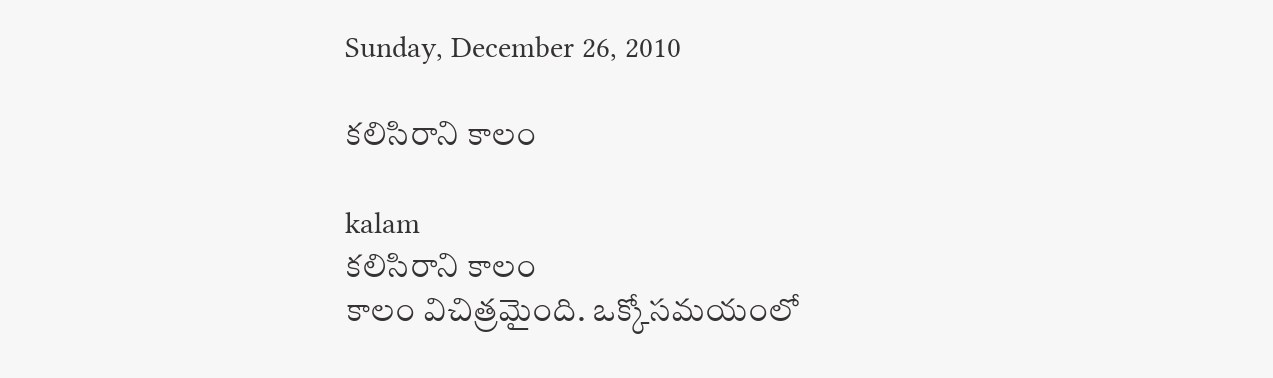Sunday, December 26, 2010

కలిసిరాని కాలం

kalam
కలిసిరాని కాలం
కాలం విచిత్రమైంది. ఒక్కోసమయంలో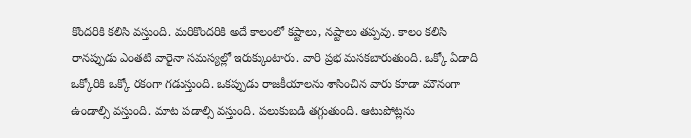కొందరికి కలిసి వస్తుంది. మరికొందరికి అదే కాలంలో కష్టాలు, నష్టాలు తప్పవు. కాలం కలిసి రానప్పుడు ఎంతటి వారైనా సమస్యల్లో ఇరుక్కుంటారు. వారి ప్రభ మసకబారుతుంది. ఒక్కో ఏడాది ఒక్కోరికి ఒక్కో రకంగా గడుస్తుంది. ఒకప్పుడు రాజకీయాలను శాసించిన వారు కూడా మౌనంగా ఉండాల్సి వస్తుంది. మాట పడాల్సి వస్తుంది. పలుకుబడి తగ్గుతుంది. ఆటుపోట్లను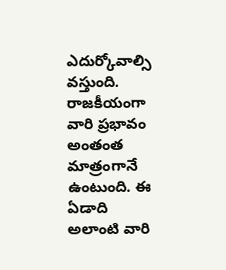ఎదుర్కోవాల్సి వస్తుంది. రాజకీయంగా వారి ప్రభావం అంతంత మాత్రంగానే ఉంటుంది. ఈ ఏడాది అలాంటి వారి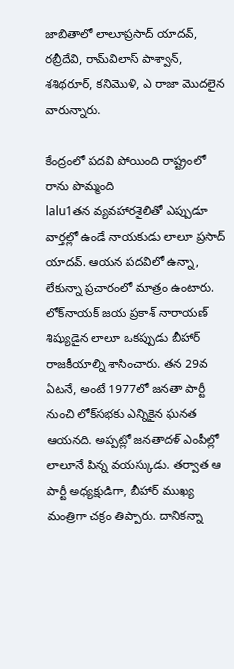జాబితాలో లాలూప్రసాద్‌ యాదవ్‌, రబ్రీదేవి, రామ్‌విలాస్‌ పాశ్వాన్‌, శశిథరూర్‌, కనిమొళి, ఎ రాజా మొదలైన వారున్నారు.

కేంద్రంలో పదవి పోయింది రాష్ట్రంలో రాను పొమ్మంది
lalu1తన వ్యవహారశైలితో ఎప్పుడూ వార్తల్లో ఉండే నాయకుడు లాలూ ప్రసాద్‌ యాదవ్‌. ఆయన పదవిలో ఉన్నా, లేకున్నా ప్రచారంలో మాత్రం ఉంటారు. లోక్‌నాయక్‌ జయ ప్రకాశ్‌ నారాయణ్‌ శిష్యుడైన లాలూ ఒకప్పుడు బీహార్‌ రాజకీయాల్ని శాసించారు. తన 29వ ఏటనే, అంటే 1977లో జనతా పార్టీ నుంచి లోక్‌సభకు ఎన్నికైన ఘనత ఆయనది. అప్పట్లో జనతాదళ్‌ ఎంపీల్లో లాలూనే పిన్న వయస్కుడు. తర్వాత ఆ పార్టీ అధ్యక్షుడిగా, బీహార్‌ ముఖ్య మంత్రిగా చక్రం తిప్పారు. దానికన్నా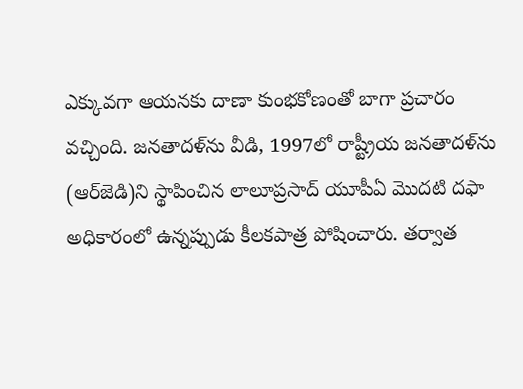ఎక్కువగా ఆయనకు దాణా కుంభకోణంతో బాగా ప్రచారం వచ్చింది. జనతాదళ్‌ను వీడి, 1997లో రాష్ట్రీయ జనతాదళ్‌ను (ఆర్‌జెడి)ని స్థాపించిన లాలూప్రసాద్‌ యూపీఏ మొదటి దఫా అధికారంలో ఉన్నప్పుడు కీలకపాత్ర పోషించారు. తర్వాత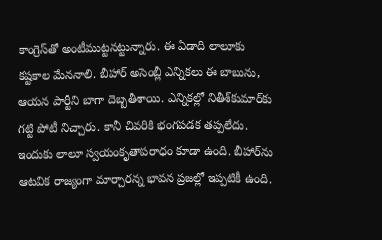కాంగ్రెస్‌తో అంటీముట్టనట్టున్నారు. ఈ ఏడాది లాలూకు కష్టకాల మేననాలి. బీహార్‌ అసెంబ్లీ ఎన్నికలు ఈ బాబును, ఆయన పార్టీని బాగా దెబ్బతీశాయి. ఎన్నికల్లో నితీశ్‌కుమార్‌కు గట్టి పోటీ నిచ్చారు. కానీ చివరికి భంగపడక తప్పలేదు. ఇందుకు లాలూ స్వయంకృతాపరాధం కూడా ఉంది. బీహార్‌ను ఆటవిక రాజ్యంగా మార్చారన్న భావన ప్రజల్లో ఇప్పటికీ ఉంది.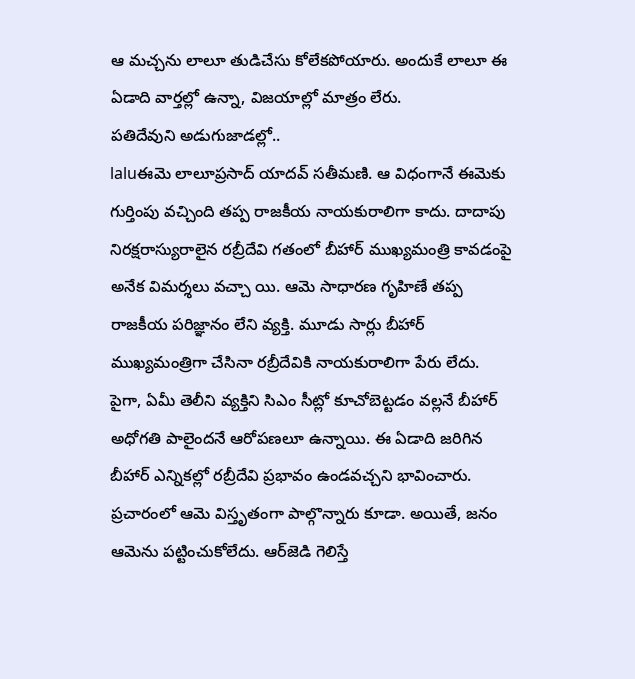ఆ మచ్చను లాలూ తుడిచేసు కోలేకపోయారు. అందుకే లాలూ ఈ ఏడాది వార్తల్లో ఉన్నా, విజయాల్లో మాత్రం లేరు.
పతిదేవుని అడుగుజాడల్లో..
laluఈమె లాలూప్రసాద్‌ యాదవ్‌ సతీమణి. ఆ విధంగానే ఈమెకు గుర్తింపు వచ్చింది తప్ప రాజకీయ నాయకురాలిగా కాదు. దాదాపు నిరక్షరాస్యురాలైన రబ్రీదేవి గతంలో బీహార్‌ ముఖ్యమంత్రి కావడంపై అనేక విమర్శలు వచ్చా యి. ఆమె సాధారణ గృహిణే తప్ప రాజకీయ పరిజ్ఞానం లేని వ్యక్తి. మూడు సార్లు బీహార్‌ ముఖ్యమంత్రిగా చేసినా రబ్రీదేవికి నాయకురాలిగా పేరు లేదు. పైగా, ఏమీ తెలీని వ్యక్తిని సిఎం సీట్లో కూచోబెట్టడం వల్లనే బీహార్‌ అధోగతి పాలైందనే ఆరోపణలూ ఉన్నాయి. ఈ ఏడాది జరిగిన బీహార్‌ ఎన్నికల్లో రబ్రీదేవి ప్రభావం ఉండవచ్చని భావించారు. ప్రచారంలో ఆమె విస్తృతంగా పాల్గొన్నారు కూడా. అయితే, జనం ఆమెను పట్టించుకోలేదు. ఆర్‌జెడి గెలిస్తే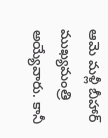ఆమె మళ్లీ బీహార్‌ ముఖ్యమంత్రి అయ్యేవారు. కానీ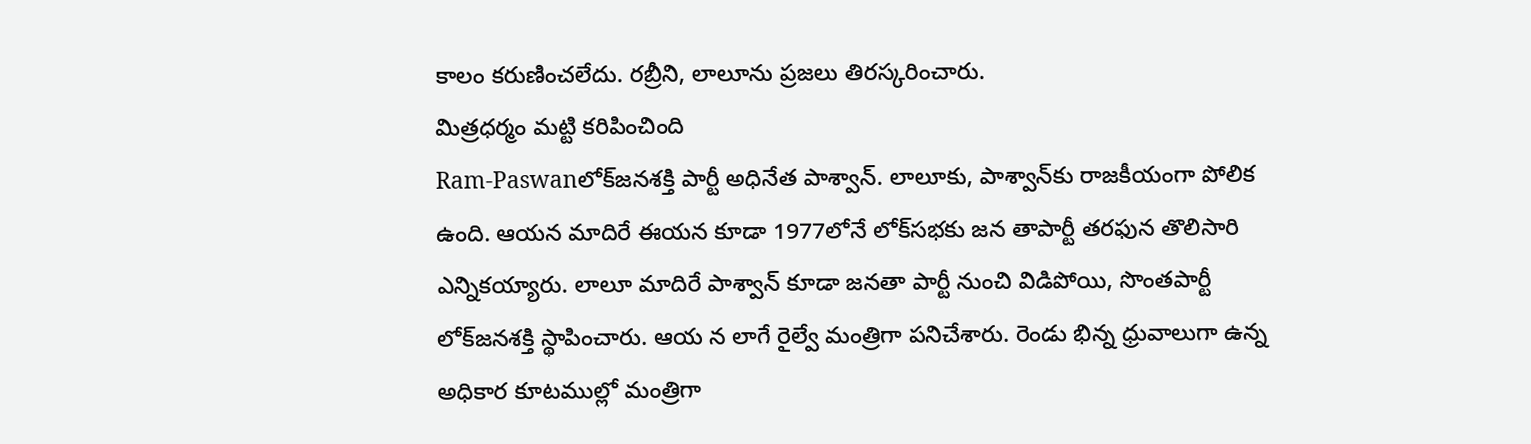కాలం కరుణించలేదు. రబ్రీని, లాలూను ప్రజలు తిరస్కరించారు.
మిత్రధర్మం మట్టి కరిపించింది
Ram-Paswanలోక్‌జనశక్తి పార్టీ అధినేత పాశ్వాన్‌. లాలూకు, పాశ్వాన్‌కు రాజకీయంగా పోలిక ఉంది. ఆయన మాదిరే ఈయన కూడా 1977లోనే లోక్‌సభకు జన తాపార్టీ తరఫున తొలిసారి ఎన్నికయ్యారు. లాలూ మాదిరే పాశ్వాన్‌ కూడా జనతా పార్టీ నుంచి విడిపోయి, సొంతపార్టీ లోక్‌జనశక్తి స్థాపించారు. ఆయ న లాగే రైల్వే మంత్రిగా పనిచేశారు. రెండు భిన్న ధ్రువాలుగా ఉన్న అధికార కూటముల్లో మంత్రిగా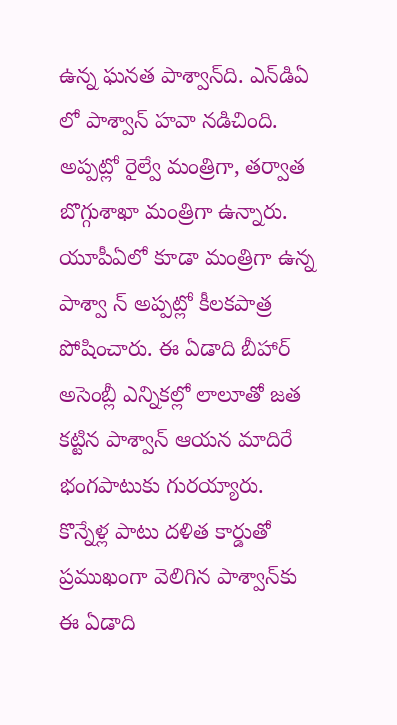ఉన్న ఘనత పాశ్వాన్‌ది. ఎన్‌డిఏ లో పాశ్వాన్‌ హవా నడిచింది. అప్పట్లో రైల్వే మంత్రిగా, తర్వాత బొగ్గుశాఖా మంత్రిగా ఉన్నారు. యూపీఏలో కూడా మంత్రిగా ఉన్న పాశ్వా న్‌ అప్పట్లో కీలకపాత్ర పోషించారు. ఈ ఏడాది బీహార్‌ అసెంబ్లీ ఎన్నికల్లో లాలూతో జత కట్టిన పాశ్వాన్‌ ఆయన మాదిరే భంగపాటుకు గురయ్యారు. కొన్నేళ్ల పాటు దళిత కార్డుతో ప్రముఖంగా వెలిగిన పాశ్వాన్‌కు ఈ ఏడాది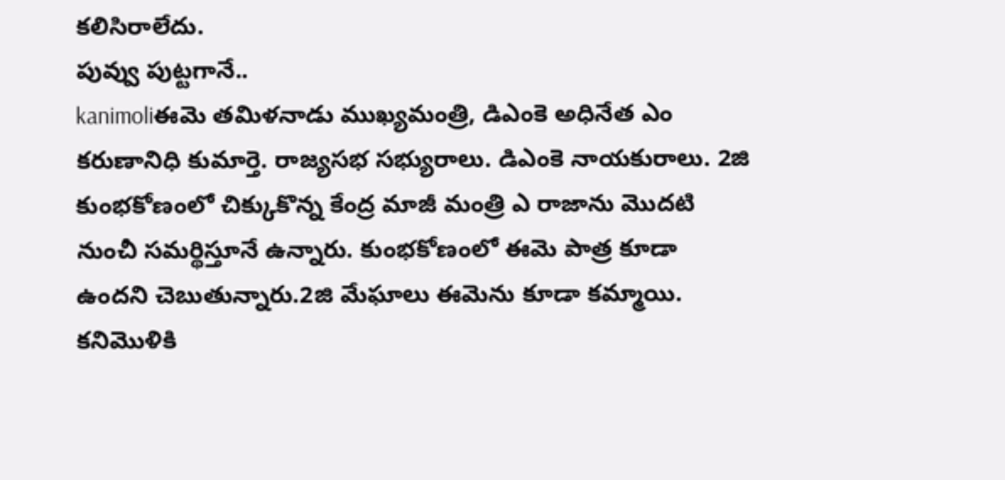కలిసిరాలేదు.
పువ్వు పుట్టగానే..
kanimoliఈమె తమిళనాడు ముఖ్యమంత్రి, డిఎంకె అధినేత ఎం కరుణానిధి కుమార్తె. రాజ్యసభ సభ్యురాలు. డిఎంకె నాయకురాలు. 2జి కుంభకోణంలో చిక్కుకొన్న కేంద్ర మాజీ మంత్రి ఎ రాజాను మొదటి నుంచీ సమర్థిస్తూనే ఉన్నారు. కుంభకోణంలో ఈమె పాత్ర కూడా ఉందని చెబుతున్నారు.2జి మేఘాలు ఈమెను కూడా కమ్మాయి. కనిమొళికి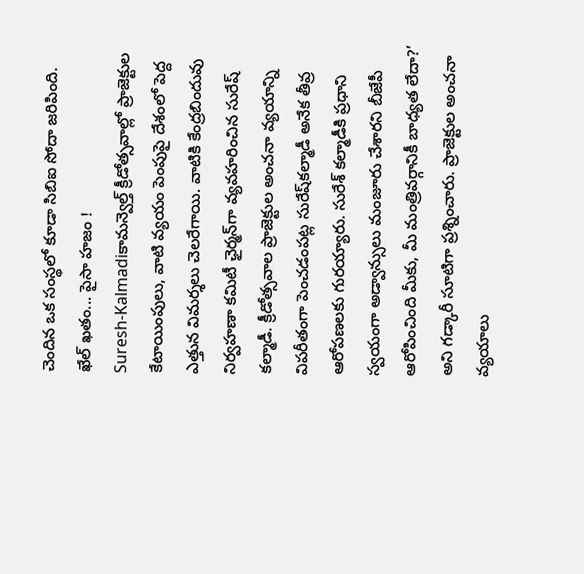చెందిన ఒక సంస్థలో కూడా సిబిఐ సోదా జరిపింది.
ఖేల్‌ ఖతం... పైసా హజం !
Suresh-Kalmadiకామన్వెల్త్‌ క్రీడోత్సవాల్లో ప్రాజెక్టుల కేటాయింపులు, వాటి వ్యయం పెంపుపై దేశంలో పెద్ద ఎత్తున విమర్శలు చెలరేగాయి. వాటికి కేంద్రబిందువు నిర్వహణా కమిటీ ఛైర్మన్‌గా వ్యవహరించిన సురేష్‌ కల్మాడీ. క్రీడోత్సవాల ప్రాజెక్టుల అంచనా వ్యయాన్ని విపరీతంగా పెంచడంపట్ల సురేష్‌కల్మాడీ అనేక తీవ్ర ఆరోపణలకు గురయ్యారు. సురేశ్‌ కల్మాడీకి ప్రధాని స్వయంగా అడ్వాన్సులు మంజూరు చేశారని బీజేపీ ఆరోపించింది మీకు, మీ మంత్రివర్గానికీ బాధ్యత లేదా?’ అని గడ్కారీ సూటిగా ప్రశ్నించారు. ప్రాజెక్టుల అంచనా వ్యయాలు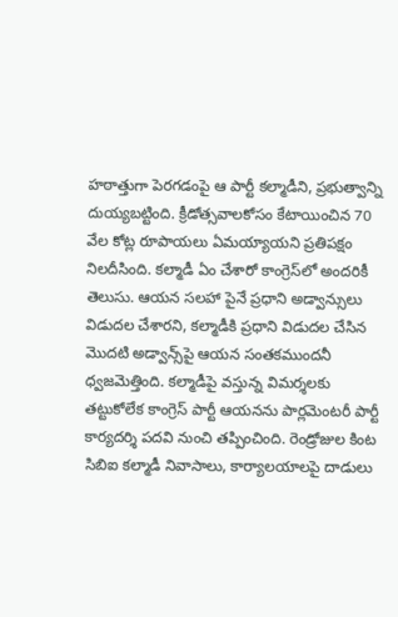హఠాత్తుగా పెరగడంపై ఆ పార్టీ కల్మాడీని, ప్రభుత్వాన్ని దుయ్యబట్టింది. క్రీడోత్సవాలకోసం కేటాయించిన 70 వేల కోట్ల రూపాయలు ఏమయ్యాయని ప్రతిపక్షం నిలదీసింది. కల్మాడీ ఏం చేశారో కాంగ్రెస్‌లో అందరికీ తెలుసు. ఆయన సలహా పైనే ప్రధాని అడ్వాన్సులు విడుదల చేశారని, కల్మాడీకి ప్రధాని విడుదల చేసిన మొదటి అడ్వాన్స్‌పై ఆయన సంతకముందనీ ధ్వజమెత్తింది. కల్మాడీపై వస్తున్న విమర్శలకు తట్టుకోలేక కాంగ్రెస్‌ పార్టీ ఆయనను పార్లమెంటరీ పార్టీ కార్యదర్శి పదవి నుంచి తప్పించింది. రెండ్రోజుల కింట సిబిఐ కల్మాడీ నివాసాలు, కార్యాలయాలపై దాడులు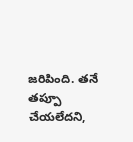జరిపింది. తనే తప్పూ చేయలేదని,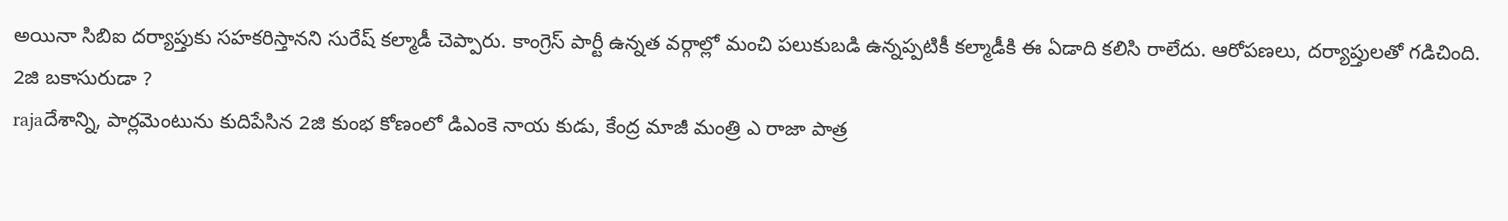అయినా సిబిఐ దర్యాప్తుకు సహకరిస్తానని సురేష్‌ కల్మాడీ చెప్పారు. కాంగ్రెస్‌ పార్టీ ఉన్నత వర్గాల్లో మంచి పలుకుబడి ఉన్నప్పటికీ కల్మాడీకి ఈ ఏడాది కలిసి రాలేదు. ఆరోపణలు, దర్యాప్తులతో గడిచింది.
2జి బకాసురుడా ?
rajaదేశాన్ని, పార్లమెంటును కుదిపేసిన 2జి కుంభ కోణంలో డిఎంకె నాయ కుడు, కేంద్ర మాజీ మంత్రి ఎ రాజా పాత్ర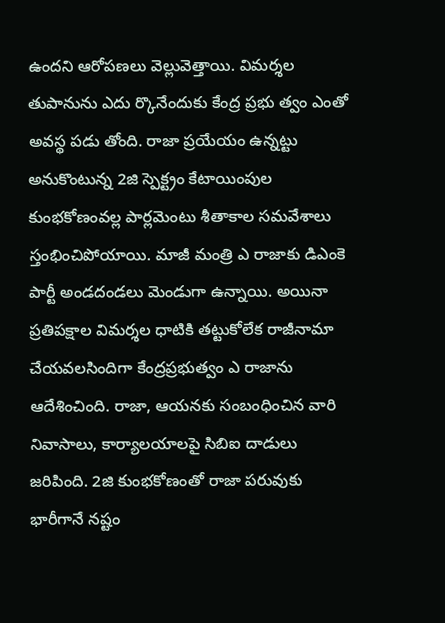ఉందని ఆరోపణలు వెల్లువెత్తాయి. విమర్శల తుపానును ఎదు ర్కొనేందుకు కేంద్ర ప్రభు త్వం ఎంతో అవస్థ పడు తోంది. రాజా ప్రయేయం ఉన్నట్టు అనుకొంటున్న 2జి స్పెక్ట్రం కేటాయింపుల కుంభకోణంవల్ల పార్లమెంటు శీతాకాల సమవేశాలు స్తంభించిపోయాయి. మాజీ మంత్రి ఎ రాజాకు డిఎంకె పార్టీ అండదండలు మెండుగా ఉన్నాయి. అయినా ప్రతిపక్షాల విమర్శల ధాటికి తట్టుకోలేక రాజీనామా చేయవలసిందిగా కేంద్రప్రభుత్వం ఎ రాజాను ఆదేశించింది. రాజా, ఆయనకు సంబంధించిన వారి నివాసాలు, కార్యాలయాలపై సిబిఐ దాడులు జరిపింది. 2జి కుంభకోణంతో రాజా పరువుకు భారీగానే నష్టం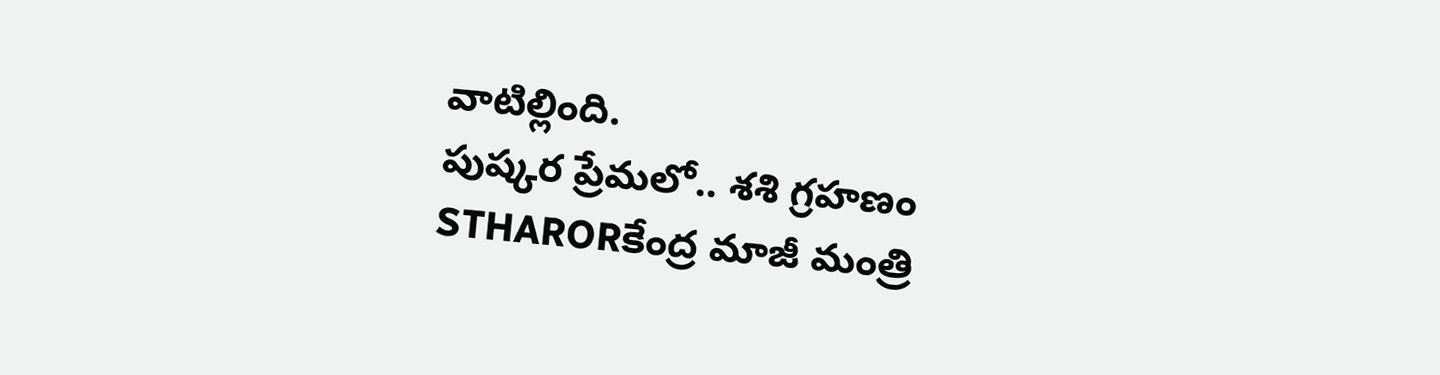వాటిల్లింది.
పుష్కర ప్రేమలో.. శశి గ్రహణం
STHARORకేంద్ర మాజీ మంత్రి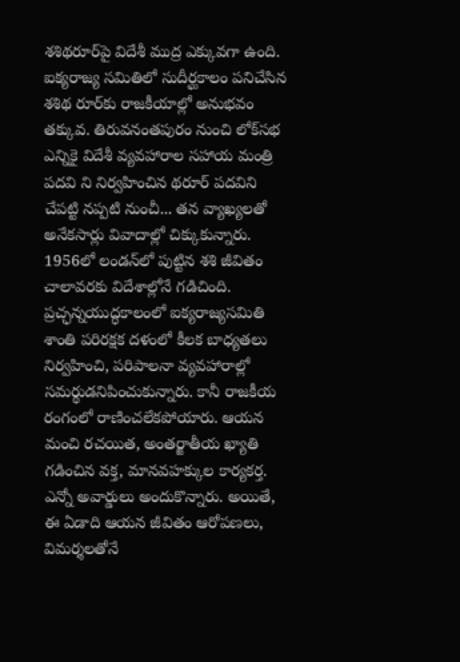శశిథరూర్‌పై విదేశీ ముద్ర ఎక్కువగా ఉంది. ఐక్యరాజ్య సమితిలో సుదీర్ఘకాలం పనిచేసిన శశిథ రూర్‌కు రాజకీయాల్లో అనుభవం తక్కువ. తిరువనంతపురం నుంచి లోక్‌సభ ఎన్నికై విదేశీ వ్యవహారాల సహాయ మంత్రి పదవి ని నిర్వహించిన థరూర్‌ పదవిని చేపట్టి నప్పటి నుంచీ... తన వ్యాఖ్యలతో అనేకసార్లు వివాదాల్లో చిక్కుకున్నారు. 1956లో లండన్‌లో పుట్టిన శశి జీవితం చాలావరకు విదేశాల్లోనే గడిచింది. ప్రచ్ఛన్నయుద్ధకాలంలో ఐక్యరాజ్యసమితి శాంతి పరిరక్షక దళంలో కీలక బాధ్యతలు నిర్వహించి, పరిపాలనా వ్యవహారాల్లో సమర్థుడనిపించుకున్నారు. కానీ రాజకీయ రంగంలో రాణించలేకపోయారు. ఆయన మంచి రచయిత, అంతర్జాతీయ ఖ్యాతి గడించిన వక్త, మానవహక్కుల కార్యకర్త. ఎన్నో అవార్డులు అందుకొన్నారు. అయితే, ఈ ఏడాది ఆయన జీవితం ఆరోపణలు, విమర్శలతోనే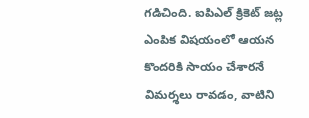గడిచింది. ఐపిఎల్‌ క్రికెట్‌ జట్ల ఎంపిక విషయంలో ఆయన కొందరికి సాయం చేశారనే విమర్శలు రావడం, వాటిని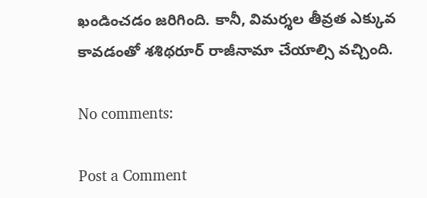ఖండించడం జరిగింది. కానీ, విమర్శల తీవ్రత ఎక్కువ కావడంతో శశిథరూర్‌ రాజీనామా చేయాల్సి వచ్చింది.

No comments:

Post a Comment